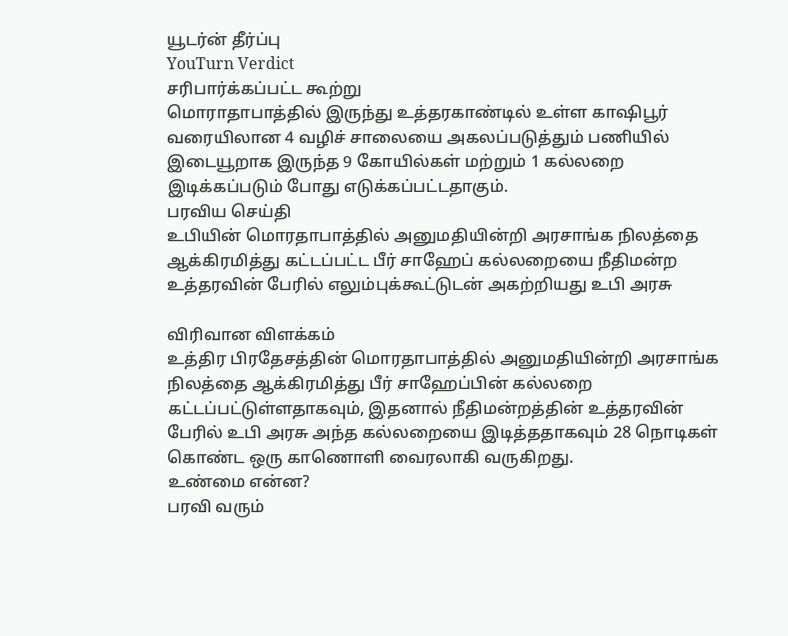யூடர்ன் தீர்ப்பு
YouTurn Verdict
சரிபார்க்கப்பட்ட கூற்று
மொராதாபாத்தில் இருந்து உத்தரகாண்டில் உள்ள காஷிபூர் வரையிலான 4 வழிச் சாலையை அகலப்படுத்தும் பணியில் இடையூறாக இருந்த 9 கோயில்கள் மற்றும் 1 கல்லறை இடிக்கப்படும் போது எடுக்கப்பட்டதாகும்.
பரவிய செய்தி
உபியின் மொரதாபாத்தில் அனுமதியின்றி அரசாங்க நிலத்தை ஆக்கிரமித்து கட்டப்பட்ட பீர் சாஹேப் கல்லறையை நீதிமன்ற உத்தரவின் பேரில் எலும்புக்கூட்டுடன் அகற்றியது உபி அரசு

விரிவான விளக்கம்
உத்திர பிரதேசத்தின் மொரதாபாத்தில் அனுமதியின்றி அரசாங்க நிலத்தை ஆக்கிரமித்து பீர் சாஹேப்பின் கல்லறை கட்டப்பட்டுள்ளதாகவும், இதனால் நீதிமன்றத்தின் உத்தரவின் பேரில் உபி அரசு அந்த கல்லறையை இடித்ததாகவும் 28 நொடிகள் கொண்ட ஒரு காணொளி வைரலாகி வருகிறது.
உண்மை என்ன?
பரவி வரும்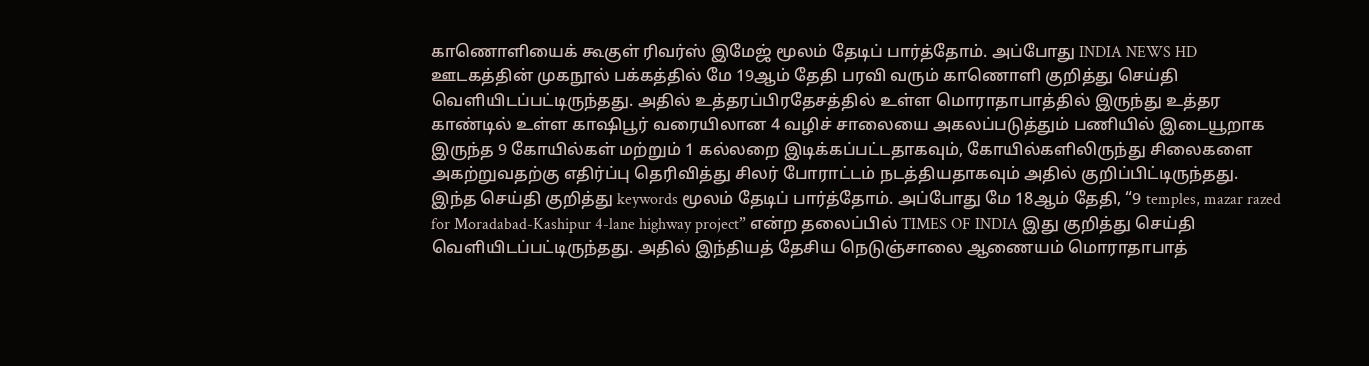காணொளியைக் கூகுள் ரிவர்ஸ் இமேஜ் மூலம் தேடிப் பார்த்தோம். அப்போது INDIA NEWS HD ஊடகத்தின் முகநூல் பக்கத்தில் மே 19ஆம் தேதி பரவி வரும் காணொளி குறித்து செய்தி வெளியிடப்பட்டிருந்தது. அதில் உத்தரப்பிரதேசத்தில் உள்ள மொராதாபாத்தில் இருந்து உத்தர காண்டில் உள்ள காஷிபூர் வரையிலான 4 வழிச் சாலையை அகலப்படுத்தும் பணியில் இடையூறாக இருந்த 9 கோயில்கள் மற்றும் 1 கல்லறை இடிக்கப்பட்டதாகவும், கோயில்களிலிருந்து சிலைகளை அகற்றுவதற்கு எதிர்ப்பு தெரிவித்து சிலர் போராட்டம் நடத்தியதாகவும் அதில் குறிப்பிட்டிருந்தது.
இந்த செய்தி குறித்து keywords மூலம் தேடிப் பார்த்தோம். அப்போது மே 18ஆம் தேதி, “9 temples, mazar razed for Moradabad-Kashipur 4-lane highway project” என்ற தலைப்பில் TIMES OF INDIA இது குறித்து செய்தி வெளியிடப்பட்டிருந்தது. அதில் இந்தியத் தேசிய நெடுஞ்சாலை ஆணையம் மொராதாபாத்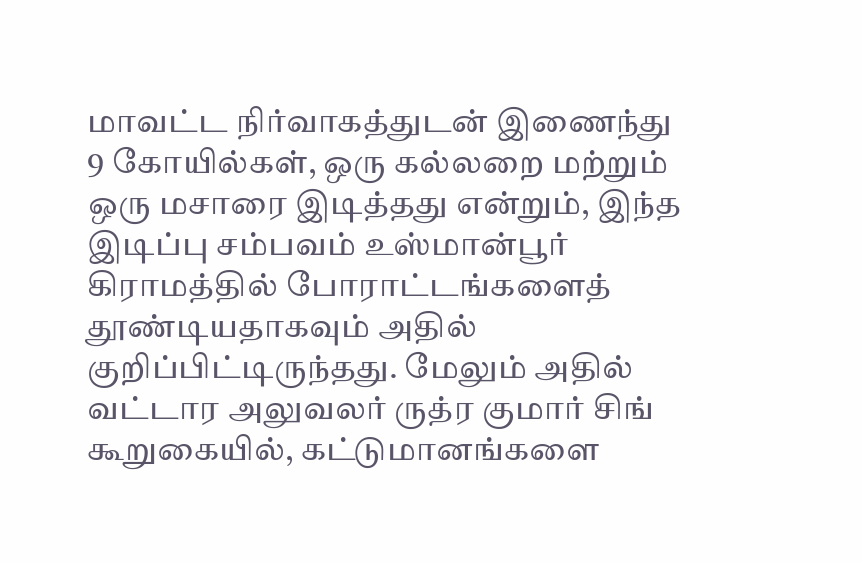மாவட்ட நிர்வாகத்துடன் இணைந்து 9 கோயில்கள், ஒரு கல்லறை மற்றும் ஒரு மசாரை இடித்தது என்றும், இந்த இடிப்பு சம்பவம் உஸ்மான்பூர் கிராமத்தில் போராட்டங்களைத் தூண்டியதாகவும் அதில் குறிப்பிட்டிருந்தது. மேலும் அதில் வட்டார அலுவலர் ருத்ர குமார் சிங் கூறுகையில், கட்டுமானங்களை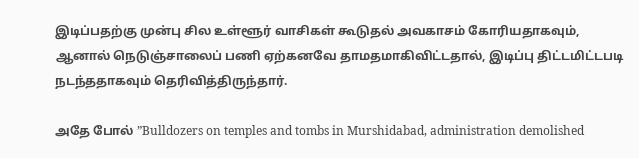இடிப்பதற்கு முன்பு சில உள்ளூர் வாசிகள் கூடுதல் அவகாசம் கோரியதாகவும், ஆனால் நெடுஞ்சாலைப் பணி ஏற்கனவே தாமதமாகிவிட்டதால், இடிப்பு திட்டமிட்டபடி நடந்ததாகவும் தெரிவித்திருந்தார்.

அதே போல் ”Bulldozers on temples and tombs in Murshidabad, administration demolished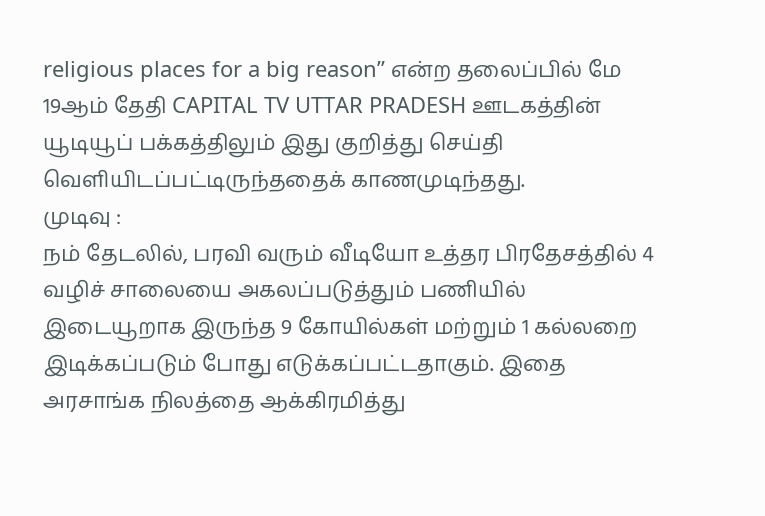religious places for a big reason” என்ற தலைப்பில் மே 19ஆம் தேதி CAPITAL TV UTTAR PRADESH ஊடகத்தின் யூடியூப் பக்கத்திலும் இது குறித்து செய்தி வெளியிடப்பட்டிருந்ததைக் காணமுடிந்தது.
முடிவு :
நம் தேடலில், பரவி வரும் வீடியோ உத்தர பிரதேசத்தில் 4 வழிச் சாலையை அகலப்படுத்தும் பணியில் இடையூறாக இருந்த 9 கோயில்கள் மற்றும் 1 கல்லறை இடிக்கப்படும் போது எடுக்கப்பட்டதாகும். இதை அரசாங்க நிலத்தை ஆக்கிரமித்து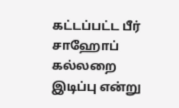கட்டப்பட்ட பீர் சாஹோப் கல்லறை இடிப்பு என்று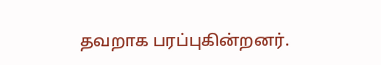தவறாக பரப்புகின்றனர்.